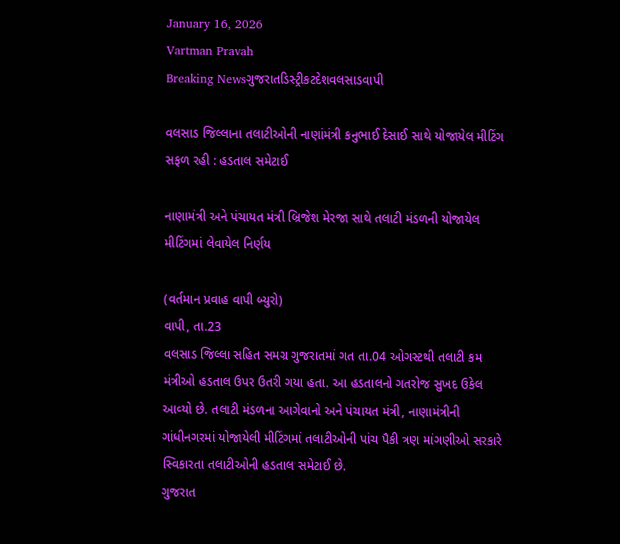January 16, 2026
Vartman Pravah
Breaking Newsગુજરાતડિસ્ટ્રીકટદેશવલસાડવાપી

વલસાડ જિલ્લાના તલાટીઓની નાણાંમંત્રી કનુભાઈ દેસાઈ સાથે યોજાયેલ મીટિંગ સફળ રહી : હડતાલ સમેટાઈ

નાણામંત્રી અને પંચાયત મંત્રી બ્રિજેશ મેરજા સાથે તલાટી મંડળની યોજાયેલ મીટિંગમાં લેવાયેલ નિર્ણય

(વર્તમાન પ્રવાહ વાપી બ્‍યુરો)
વાપી, તા.23
વલસાડ જિલ્લા સહિત સમગ્ર ગુજરાતમાં ગત તા.04 ઓગસ્‍ટથી તલાટી કમ મંત્રીઓ હડતાલ ઉપર ઉતરી ગયા હતા. આ હડતાલનો ગતરોજ સુખદ ઉકેલ આવ્‍યો છે. તલાટી મંડળના આગેવાનો અને પંચાયત મંત્રી, નાણામંત્રીની ગાંધીનગરમાં યોજાયેલી મીટિંગમાં તલાટીઓની પાંચ પૈકી ત્રણ માંગણીઓ સરકારે સ્‍વિકારતા તલાટીઓની હડતાલ સમેટાઈ છે.
ગુજરાત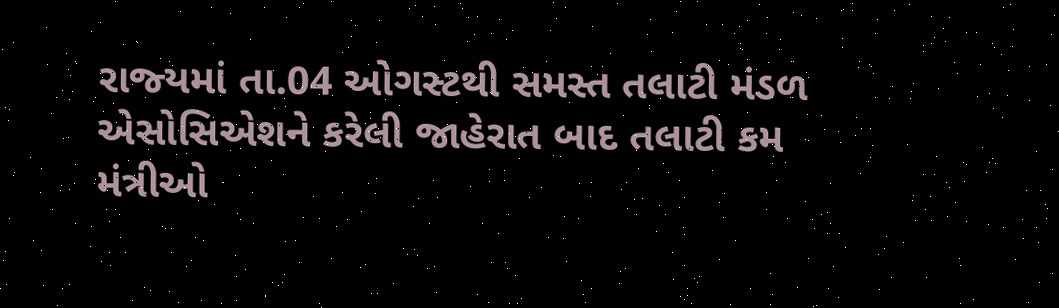રાજ્‍યમાં તા.04 ઓગસ્‍ટથી સમસ્‍ત તલાટી મંડળ એસોસિએશને કરેલી જાહેરાત બાદ તલાટી કમ મંત્રીઓ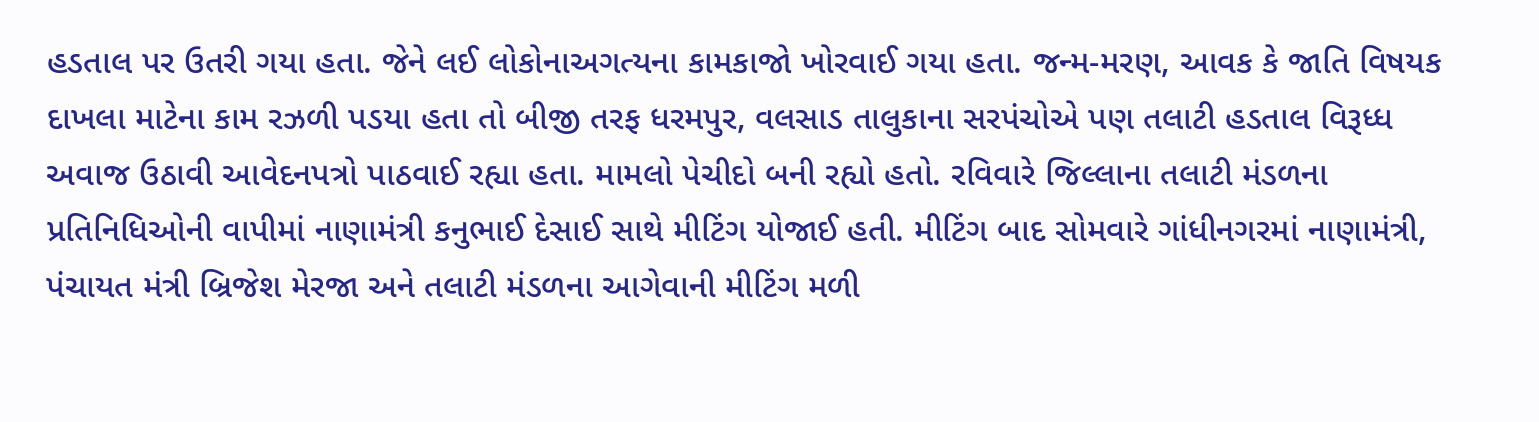હડતાલ પર ઉતરી ગયા હતા. જેને લઈ લોકોનાઅગત્‍યના કામકાજો ખોરવાઈ ગયા હતા. જન્‍મ-મરણ, આવક કે જાતિ વિષયક દાખલા માટેના કામ રઝળી પડયા હતા તો બીજી તરફ ધરમપુર, વલસાડ તાલુકાના સરપંચોએ પણ તલાટી હડતાલ વિરૂધ્‍ધ અવાજ ઉઠાવી આવેદનપત્રો પાઠવાઈ રહ્યા હતા. મામલો પેચીદો બની રહ્યો હતો. રવિવારે જિલ્લાના તલાટી મંડળના પ્રતિનિધિઓની વાપીમાં નાણામંત્રી કનુભાઈ દેસાઈ સાથે મીટિંગ યોજાઈ હતી. મીટિંગ બાદ સોમવારે ગાંધીનગરમાં નાણામંત્રી, પંચાયત મંત્રી બ્રિજેશ મેરજા અને તલાટી મંડળના આગેવાની મીટિંગ મળી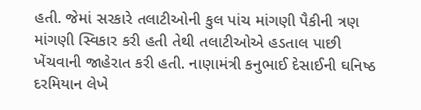હતી. જેમાં સરકારે તલાટીઓની કુલ પાંચ માંગણી પૈકીની ત્રણ માંગણી સ્‍વિકાર કરી હતી તેથી તલાટીઓએ હડતાલ પાછી ખેંચવાની જાહેરાત કરી હતી. નાણામંત્રી કનુભાઈ દેસાઈની ઘનિષ્‍ઠ દરમિયાન લેખે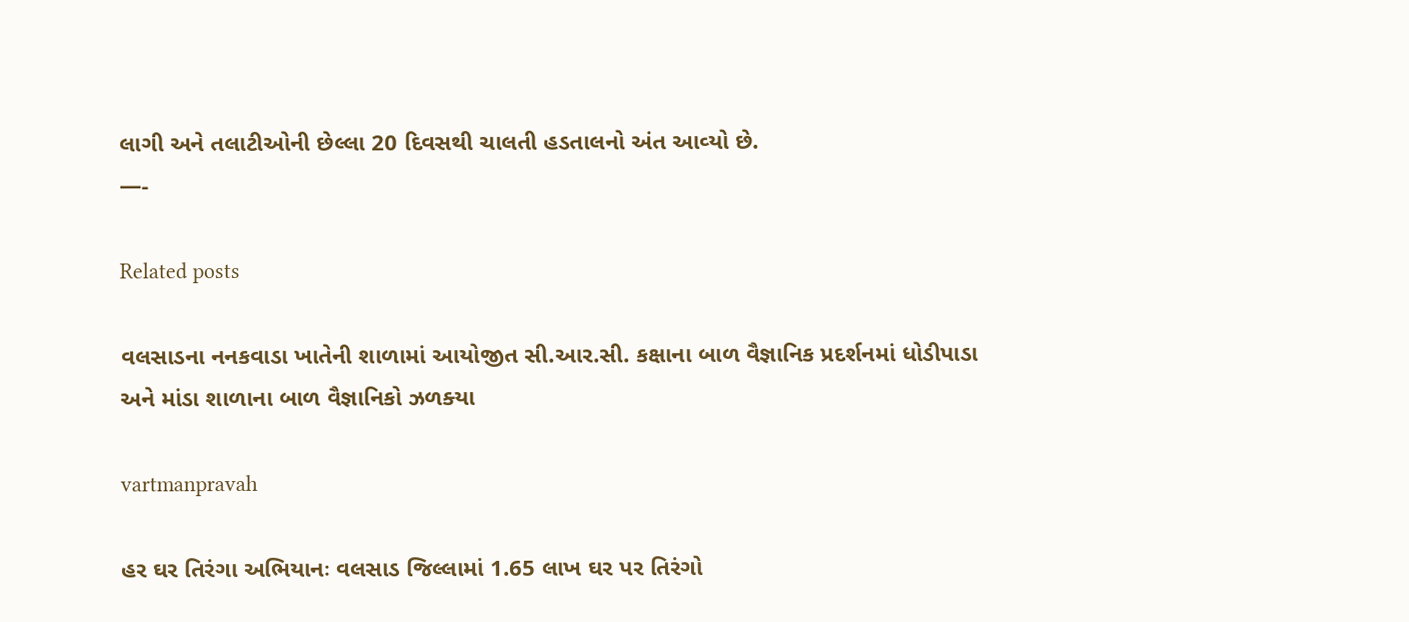લાગી અને તલાટીઓની છેલ્લા 20 દિવસથી ચાલતી હડતાલનો અંત આવ્‍યો છે.
—-

Related posts

વલસાડના નનકવાડા ખાતેની શાળામાં આયોજીત સી.આર.સી. કક્ષાના બાળ વૈજ્ઞાનિક પ્રદર્શનમાં ધોડીપાડા અને માંડા શાળાના બાળ વૈજ્ઞાનિકો ઝળક્‍યા

vartmanpravah

હર ઘર તિરંગા અભિયાનઃ વલસાડ જિલ્લામાં 1.65 લાખ ઘર પર તિરંગો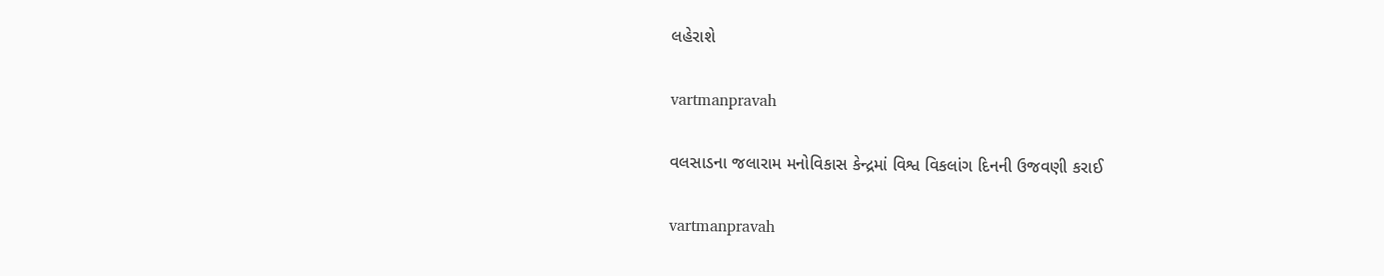લહેરાશે

vartmanpravah

વલસાડના જલારામ મનોવિકાસ કેન્‍દ્રમાં વિશ્વ વિકલાંગ દિનની ઉજવણી કરાઈ

vartmanpravah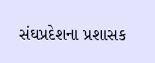સંઘપ્રદેશના પ્રશાસક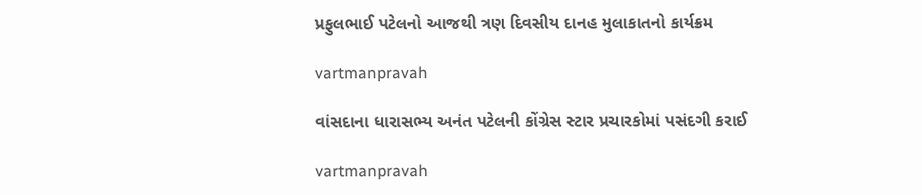પ્રફુલભાઈ પટેલનો આજથી ત્રણ દિવસીય દાનહ મુલાકાતનો કાર્યક્રમ

vartmanpravah

વાંસદાના ધારાસભ્‍ય અનંત પટેલની કોંગ્રેસ સ્‍ટાર પ્રચારકોમાં પસંદગી કરાઈ

vartmanpravah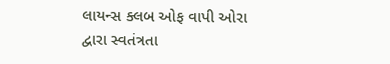લાયન્‍સ ક્‍લબ ઓફ વાપી ઓરા દ્વારા સ્‍વતંત્રતા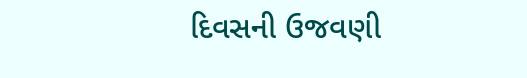દિવસની ઉજવણી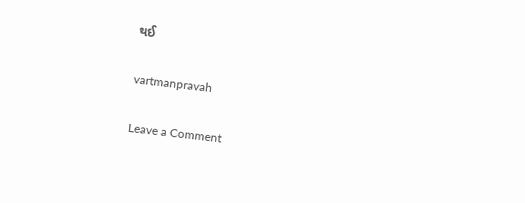થઈ

vartmanpravah

Leave a Comment